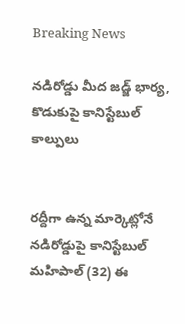Breaking News

నడిరోడ్డు మీద జడ్జ్ భార్య, కొడుకుపై కానిస్టేబుల్ కాల్పులు


రద్దీగా ఉన్న మార్కెట్లోనే నడిరోడ్డుపై కానిస్టేబుల్ మహిపాల్ (32) ఈ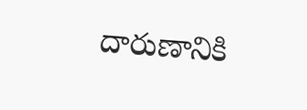దారుణానికి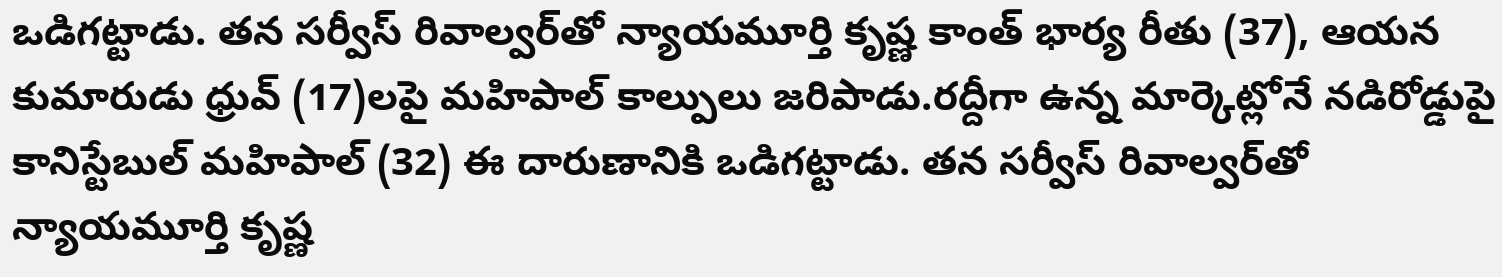ఒడిగట్టాడు. తన సర్వీస్ రివాల్వర్‌తో న్యాయమూర్తి కృష్ణ‌ కాంత్ భార్య రీతు (37), ఆయన కుమారుడు ధ్రువ్‌ (17)లపై మహిపాల్ కాల్పులు జరిపాడు.రద్దీగా ఉన్న మార్కెట్లోనే నడిరోడ్డుపై కానిస్టేబుల్ మహిపాల్ (32) ఈ దారుణానికి ఒడిగట్టాడు. తన సర్వీస్ రివాల్వర్‌తో న్యాయమూర్తి కృష్ణ‌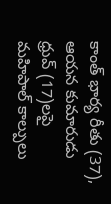కాంత్ భార్య రీతు (37), ఆయన కుమారుడు ధ్రువ్‌ (17)లపై మహిపాల్ కాల్పులు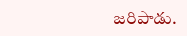జరిపాడు.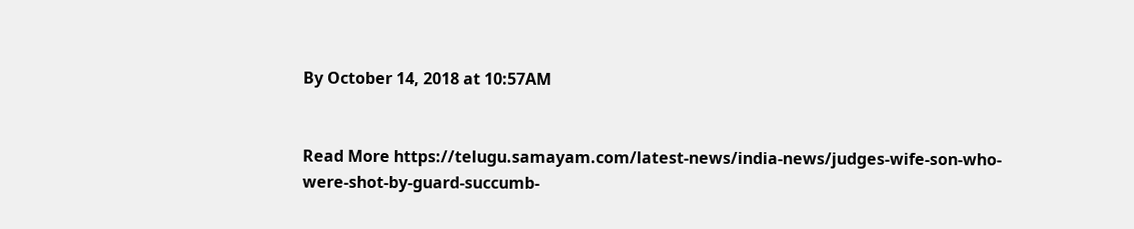By October 14, 2018 at 10:57AM


Read More https://telugu.samayam.com/latest-news/india-news/judges-wife-son-who-were-shot-by-guard-succumb-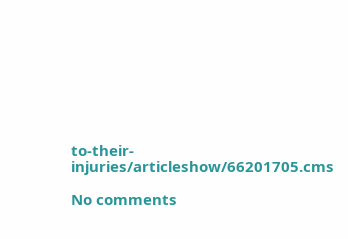to-their-injuries/articleshow/66201705.cms

No comments